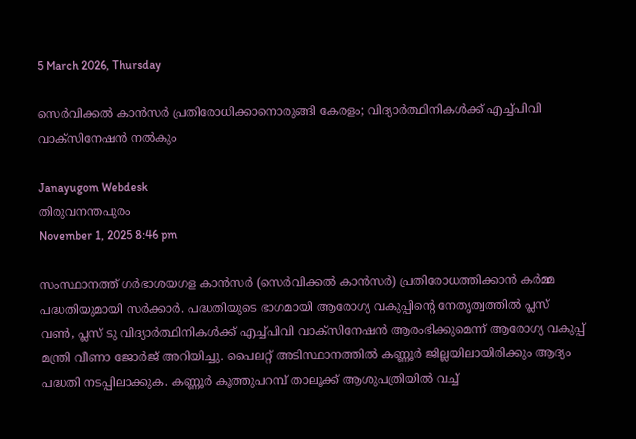5 March 2026, Thursday

സെർവിക്കൽ കാൻസർ പ്രതിരോധിക്കാനൊരുങ്ങി കേരളം; വിദ്യാർത്ഥിനികൾക്ക് എച്ച്പിവി വാക്‌സിനേഷൻ നൽകും

Janayugom Webdesk
തിരുവനന്തപുരം
November 1, 2025 8:46 pm

സംസ്ഥാനത്ത് ഗര്‍ഭാശയഗള കാന്‍സര്‍ (സെർവിക്കൽ കാൻസർ) പ്രതിരോധത്തിക്കാന്‍ കർമ്മ പദ്ധതിയുമായി സർക്കാർ. പദ്ധതിയുടെ ഭാഗമായി ആരോഗ്യ വകുപ്പിന്റെ നേതൃത്വത്തിൽ പ്ലസ് വണ്‍, പ്ലസ് ടു വിദ്യാര്‍ത്ഥിനികള്‍ക്ക് എച്ച്പിവി വാക്‌സിനേഷന്‍ ആരംഭിക്കുമെന്ന് ആരോഗ്യ വകുപ്പ് മന്ത്രി വീണാ ജോര്‍ജ് അറിയിച്ചു. പൈലറ്റ് അടിസ്ഥാനത്തില്‍ കണ്ണൂര്‍ ജില്ലയിലായിരിക്കും ആദ്യം പദ്ധതി നടപ്പിലാക്കുക. കണ്ണൂര്‍ കൂത്തുപറമ്പ് താലൂക്ക് ആശുപത്രിയില്‍ വച്ച്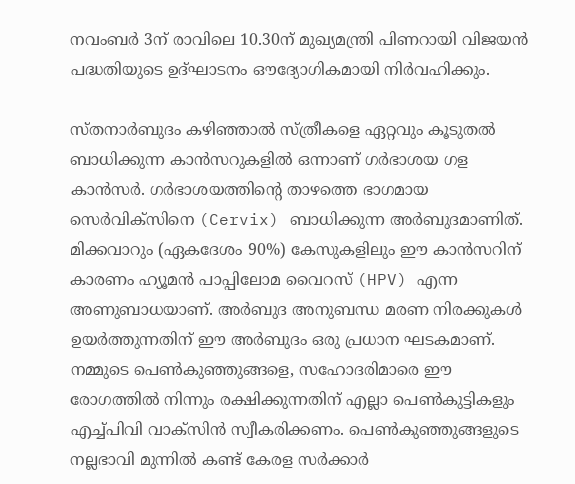നവംബര്‍ 3ന് രാവിലെ 10.30ന് മുഖ്യമന്ത്രി പിണറായി വിജയന്‍ പദ്ധതിയുടെ ഉദ്ഘാടനം ഔദ്യോഗികമായി നിര്‍വഹിക്കും.

സ്തനാർബുദം കഴിഞ്ഞാൽ സ്ത്രീകളെ ഏറ്റവും കൂടുതൽ ബാധിക്കുന്ന കാൻസറുകളിൽ ഒന്നാണ് ഗർഭാശയ ഗള കാൻസർ. ഗർഭാശയത്തിൻ്റെ താഴത്തെ ഭാഗമായ സെർവിക്സിനെ (Cervix) ബാധിക്കുന്ന അർബുദമാണിത്. മിക്കവാറും (ഏകദേശം 90%) കേസുകളിലും ഈ കാൻസറിന് കാരണം ഹ്യൂമൻ പാപ്പിലോമ വൈറസ് (HPV) എന്ന അണുബാധയാണ്. അര്‍ബുദ അനുബന്ധ മരണ നിരക്കുകള്‍ ഉയര്‍ത്തുന്നതിന് ഈ അര്‍ബുദം ഒരു പ്രധാന ഘടകമാണ്. നമ്മുടെ പെൺകുഞ്ഞുങ്ങളെ, സഹോദരിമാരെ ഈ രോഗത്തില്‍ നിന്നും രക്ഷിക്കുന്നതിന് എല്ലാ പെണ്‍കുട്ടികളും എച്ച്പിവി വാക്സിന്‍ സ്വീകരിക്കണം. പെൺകുഞ്ഞുങ്ങളുടെ നല്ലഭാവി മുന്നില്‍ കണ്ട് കേരള സര്‍ക്കാര്‍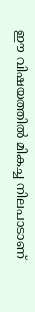ഈ വിഷയത്തില്‍ മികച്ച നിലപാടാണ്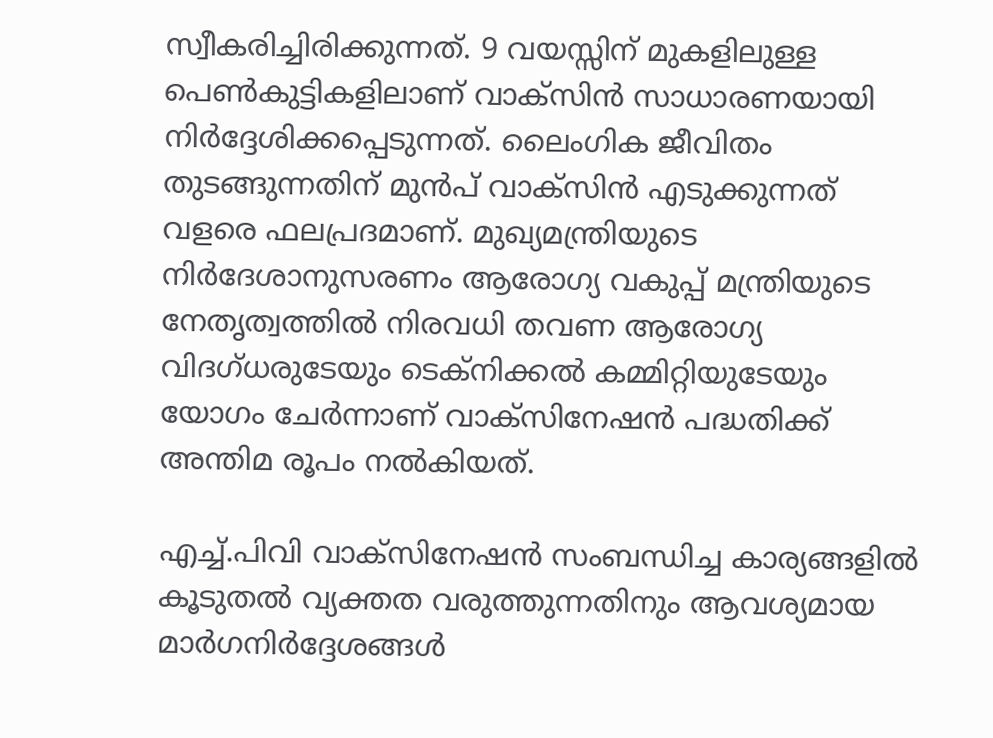സ്വീകരിച്ചിരിക്കുന്നത്. 9 വയസ്സിന് മുകളിലുള്ള പെൺകുട്ടികളിലാണ് വാക്സിന്‍ സാധാരണയായി നിർദ്ദേശിക്കപ്പെടുന്നത്. ലൈംഗിക ജീവിതം തുടങ്ങുന്നതിന് മുൻപ് വാക്സിൻ എടുക്കുന്നത് വളരെ ഫലപ്രദമാണ്. മുഖ്യമന്ത്രിയുടെ നിര്‍ദേശാനുസരണം ആരോഗ്യ വകുപ്പ് മന്ത്രിയുടെ നേതൃത്വത്തില്‍ നിരവധി തവണ ആരോഗ്യ വിദഗ്ധരുടേയും ടെക്‌നിക്കല്‍ കമ്മിറ്റിയുടേയും യോഗം ചേര്‍ന്നാണ് വാക്‌സിനേഷന്‍ പദ്ധതിക്ക് അന്തിമ രൂപം നല്‍കിയത്.

എച്ച്.പിവി വാക്‌സിനേഷന്‍ സംബന്ധിച്ച കാര്യങ്ങളില്‍ കൂടുതല്‍ വ്യക്തത വരുത്തുന്നതിനും ആവശ്യമായ മാര്‍ഗനിര്‍ദ്ദേശങ്ങള്‍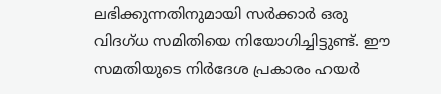ലഭിക്കുന്നതിനുമായി സര്‍ക്കാര്‍ ഒരു വിദഗ്ധ സമിതിയെ നിയോഗിച്ചിട്ടുണ്ട്. ഈ സമതിയുടെ നിര്‍ദേശ പ്രകാരം ഹയര്‍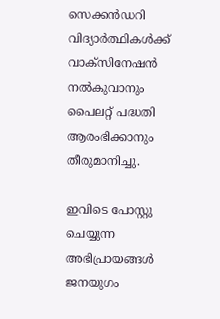സെക്കന്‍ഡറി വിദ്യാര്‍ത്ഥികള്‍ക്ക് വാക്‌സിനേഷന്‍ നല്‍കുവാനും പൈലറ്റ് പദ്ധതി ആരംഭിക്കാനും തീരുമാനിച്ചു.

ഇവിടെ പോസ്റ്റു ചെയ്യുന്ന അഭിപ്രായങ്ങള്‍ ജനയുഗം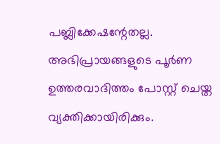പബ്ലിക്കേഷന്റേതല്ല. അഭിപ്രായങ്ങളുടെ പൂര്‍ണ ഉത്തരവാദിത്തം പോസ്റ്റ് ചെയ്ത വ്യക്തിക്കായിരിക്കും.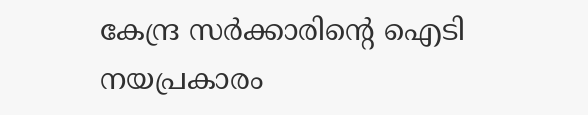കേന്ദ്ര സര്‍ക്കാരിന്റെ ഐടി നയപ്രകാരം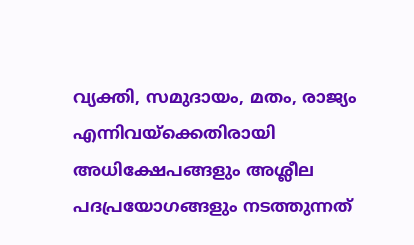വ്യക്തി, സമുദായം, മതം, രാജ്യം എന്നിവയ്‌ക്കെതിരായി അധിക്ഷേപങ്ങളും അശ്ലീല പദപ്രയോഗങ്ങളും നടത്തുന്നത്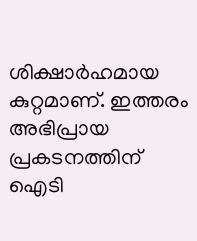ശിക്ഷാര്‍ഹമായ കുറ്റമാണ്. ഇത്തരം അഭിപ്രായ പ്രകടനത്തിന് ഐടി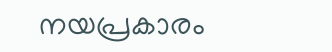നയപ്രകാരം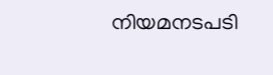നിയമനടപടി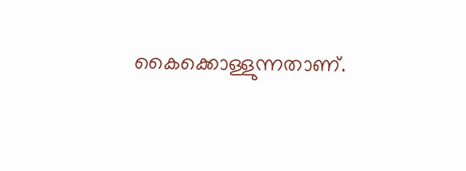കൈക്കൊള്ളുന്നതാണ്.